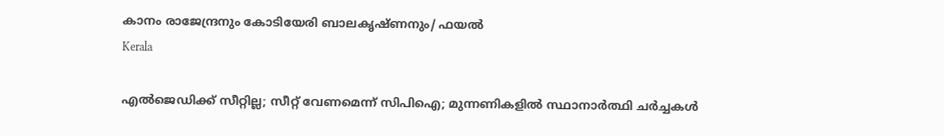കാനം രാജേന്ദ്രനും കോടിയേരി ബാലകൃഷ്ണനും/ ഫയൽ
Kerala

എല്‍ജെഡിക്ക് സീറ്റില്ല; സീറ്റ് വേണമെന്ന് സിപിഐ; മുന്നണികളില്‍ സ്ഥാനാര്‍ത്ഥി ചര്‍ച്ചകള്‍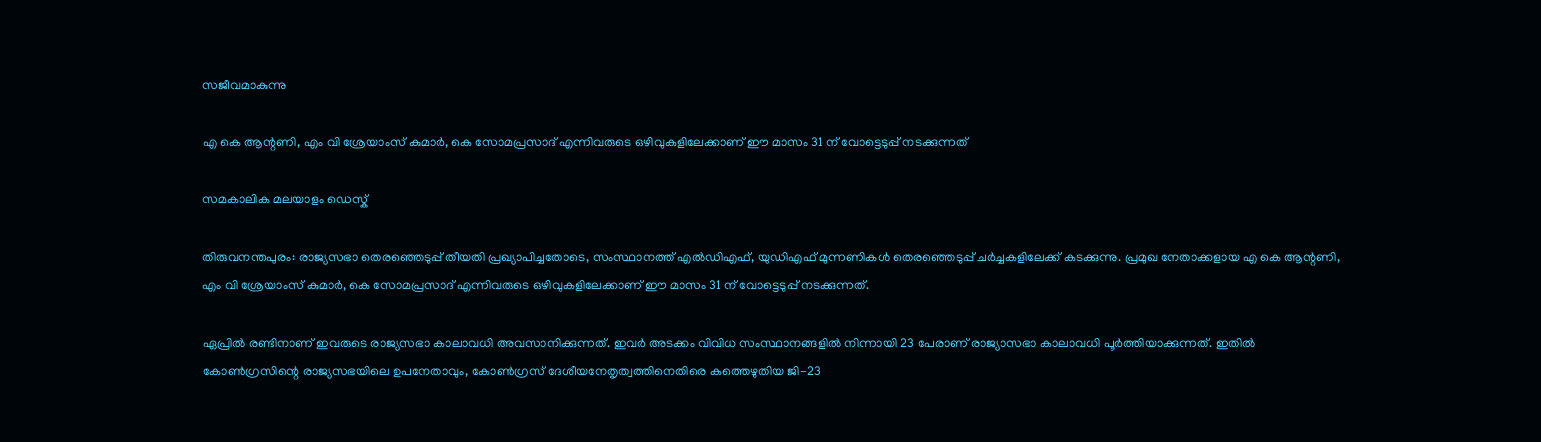സജീവമാകുന്നു

എ കെ ആന്റണി, എം വി ശ്രേയാംസ് കുമാര്‍, കെ സോമപ്രസാദ് എന്നിവരുടെ ഒഴിവുകളിലേക്കാണ് ഈ മാസം 31 ന് വോട്ടെടുപ്പ് നടക്കുന്നത്

സമകാലിക മലയാളം ഡെസ്ക്

തിരുവനന്തപുരം: രാജ്യസഭാ തെരഞ്ഞെടുപ്പ് തീയതി പ്രഖ്യാപിച്ചതോടെ, സംസ്ഥാനത്ത് എല്‍ഡിഎഫ്, യുഡിഎഫ് മുന്നണികള്‍ തെരഞ്ഞെടുപ്പ് ചര്‍ച്ചകളിലേക്ക് കടക്കുന്നു. പ്രമുഖ നേതാക്കളായ എ കെ ആന്റണി, എം വി ശ്രേയാംസ് കുമാര്‍, കെ സോമപ്രസാദ് എന്നിവരുടെ ഒഴിവുകളിലേക്കാണ് ഈ മാസം 31 ന് വോട്ടെടുപ്പ് നടക്കുന്നത്.

ഏപ്രില്‍ രണ്ടിനാണ് ഇവരുടെ രാജ്യസഭാ കാലാവധി അവസാനിക്കുന്നത്. ഇവര്‍ അടക്കം വിവിധ സംസ്ഥാനങ്ങളില്‍ നിന്നായി 23 പേരാണ് രാജ്യാസഭാ കാലാവധി പൂര്‍ത്തിയാക്കുന്നത്. ഇതില്‍ കോണ്‍ഗ്രസിന്റെ രാജ്യസഭയിലെ ഉപനേതാവും, കോണ്‍ഗ്രസ് ദേശീയനേതൃത്വത്തിനെതിരെ കത്തെഴുതിയ ജി-23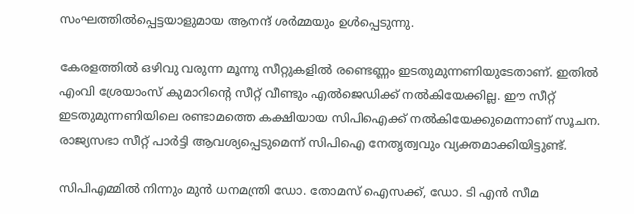സംഘത്തില്‍പ്പെട്ടയാളുമായ ആനന്ദ് ശര്‍മ്മയും ഉള്‍പ്പെടുന്നു.

കേരളത്തില്‍ ഒഴിവു വരുന്ന മൂന്നു സീറ്റുകളില്‍ രണ്ടെണ്ണം ഇടതുമുന്നണിയുടേതാണ്. ഇതില്‍ എംവി ശ്രേയാംസ് കുമാറിന്റെ സീറ്റ് വീണ്ടും എല്‍ജെഡിക്ക് നല്‍കിയേക്കില്ല. ഈ സീറ്റ് ഇടതുമുന്നണിയിലെ രണ്ടാമത്തെ കക്ഷിയായ സിപിഐക്ക് നല്‍കിയേക്കുമെന്നാണ് സൂചന. രാജ്യസഭാ സീറ്റ് പാര്‍ട്ടി ആവശ്യപ്പെടുമെന്ന് സിപിഐ നേതൃത്വവും വ്യക്തമാക്കിയിട്ടുണ്ട്.

സിപിഎമ്മില്‍ നിന്നും മുന്‍ ധനമന്ത്രി ഡോ. തോമസ് ഐസക്ക്, ഡോ. ടി എന്‍ സീമ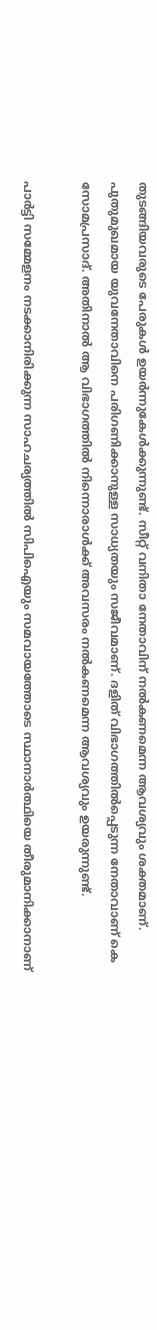തുടങ്ങിയവരുടെ പേരുകള്‍ ഉയര്‍ന്നുകേള്‍ക്കുന്നുണ്ട്. സീറ്റ് വനിതാ നേതാവിന് നല്‍കണമെന്ന ആവശ്യവും ശക്തമാണ്. പുതുമുഖമായ യുവനേതാവിനെ പരിഗണിക്കാനുള്ള സാധ്യതയും സജീവമാണ്. ദളിത് വിഭാഗത്തില്‍പ്പെടുന്ന നേതാവാണ് കെ സോമപ്രസാദ്. അതിനാല്‍ ആ വിഭാഗത്തില്‍ നിന്നൊരാള്‍ക്ക് അവസരം നല്‍കണമെന്ന ആവശ്യവും ഉയരുന്നുണ്ട്.

പാര്‍ട്ടി സമ്മേളനം നടക്കാനിരിക്കുന്ന സാഹചര്യത്തില്‍ സിപിഐയും സമവായത്തോടെ സ്ഥാനാര്‍ത്ഥിയെ തീരുമാനിക്കാനാണ്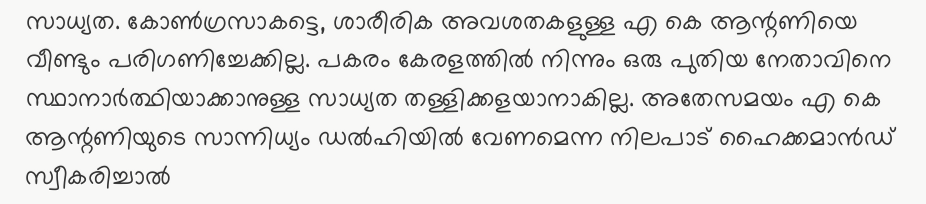സാധ്യത. കോണ്‍ഗ്രസാകട്ടെ, ശാരീരിക അവശതകളുള്ള എ കെ ആന്റണിയെ വീണ്ടും പരിഗണിച്ചേക്കില്ല. പകരം കേരളത്തില്‍ നിന്നും ഒരു പുതിയ നേതാവിനെ സ്ഥാനാര്‍ത്ഥിയാക്കാനുള്ള സാധ്യത തള്ളിക്കളയാനാകില്ല. അതേസമയം എ കെ ആന്റണിയുടെ സാന്നിധ്യം ഡല്‍ഹിയില്‍ വേണമെന്ന നിലപാട് ഹൈക്കമാന്‍ഡ് സ്വീകരിച്ചാല്‍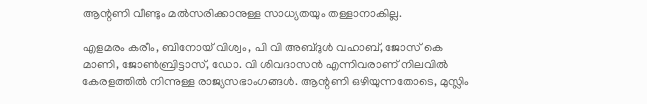ആന്റണി വീണ്ടും മല്‍സരിക്കാനുള്ള സാധ്യതയും തള്ളാനാകില്ല.

എളമരം കരീം, ബിനോയ് വിശ്വം, പി വി അബ്ദുള്‍ വഹാബ്, ജോസ് കെ മാണി, ജോണ്‍ബ്രിട്ടാസ്, ഡോ. വി ശിവദാസന്‍ എന്നിവരാണ് നിലവില്‍ കേരളത്തില്‍ നിന്നുള്ള രാജ്യസഭാംഗങ്ങള്‍. ആന്റണി ഒഴിയുന്നതോടെ, മുസ്ലിം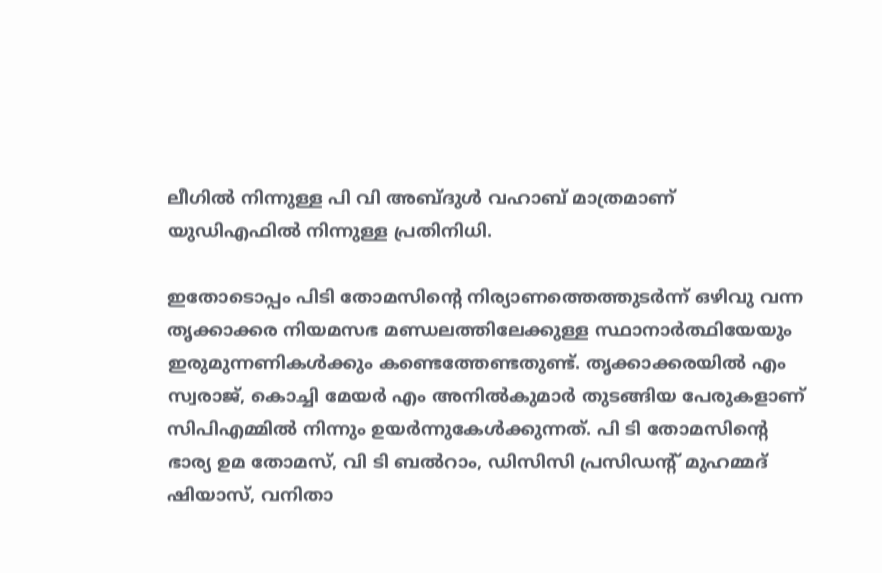ലീഗില്‍ നിന്നുള്ള പി വി അബ്ദുള്‍ വഹാബ് മാത്രമാണ് യുഡിഎഫില്‍ നിന്നുള്ള പ്രതിനിധി.

ഇതോടൊപ്പം പിടി തോമസിന്റെ നിര്യാണത്തെത്തുടര്‍ന്ന് ഒഴിവു വന്ന തൃക്കാക്കര നിയമസഭ മണ്ഡലത്തിലേക്കുള്ള സ്ഥാനാര്‍ത്ഥിയേയും ഇരുമുന്നണികള്‍ക്കും കണ്ടെത്തേണ്ടതുണ്ട്. തൃക്കാക്കരയില്‍ എം സ്വരാജ്, കൊച്ചി മേയര്‍ എം അനില്‍കുമാര്‍ തുടങ്ങിയ പേരുകളാണ് സിപിഎമ്മില്‍ നിന്നും ഉയര്‍ന്നുകേള്‍ക്കുന്നത്. പി ടി തോമസിന്റെ ഭാര്യ ഉമ തോമസ്, വി ടി ബല്‍റാം, ഡിസിസി പ്രസിഡന്റ് മുഹമ്മദ് ഷിയാസ്, വനിതാ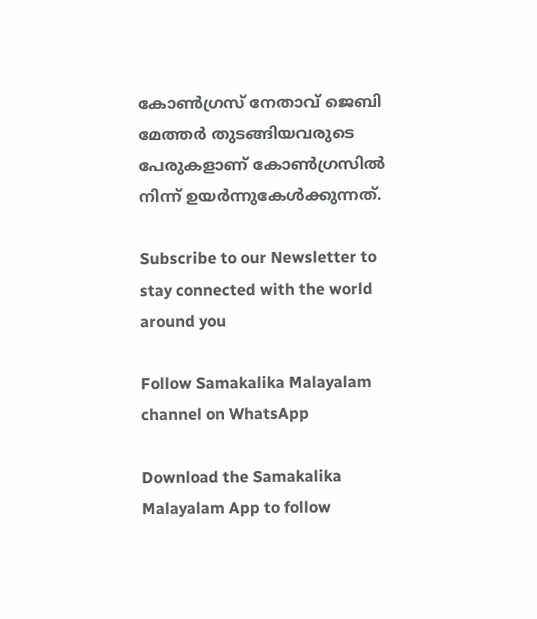കോണ്‍ഗ്രസ് നേതാവ് ജെബി മേത്തര്‍ തുടങ്ങിയവരുടെ പേരുകളാണ് കോൺഗ്രസിൽ നിന്ന് ഉയർന്നുകേൾക്കുന്നത്.

Subscribe to our Newsletter to stay connected with the world around you

Follow Samakalika Malayalam channel on WhatsApp

Download the Samakalika Malayalam App to follow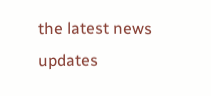the latest news updates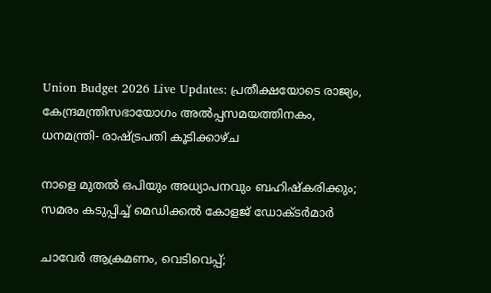Union Budget 2026 Live Updates: പ്രതീക്ഷയോടെ രാജ്യം, കേന്ദ്രമന്ത്രിസഭായോഗം അൽപ്പസമയത്തിനകം, ധനമന്ത്രി- രാഷ്ട്രപതി കൂടിക്കാഴ്ച

നാളെ മുതൽ ഒപിയും അധ്യാപനവും ബഹിഷ്കരിക്കും; സമരം കടുപ്പിച്ച് മെഡിക്കൽ കോളജ് ഡോക്ടർമാർ

ചാവേര്‍ ആക്രമണം, വെടിവെപ്പ്;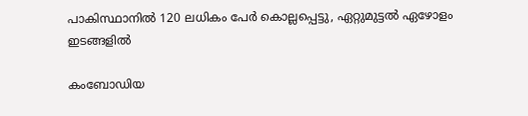പാകിസ്ഥാനില്‍ 120 ലധികം പേര്‍ കൊല്ലപ്പെട്ടു, ഏറ്റുമുട്ടല്‍ ഏഴോളം ഇടങ്ങളില്‍

കംബോഡിയ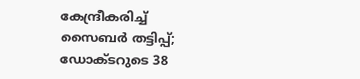കേന്ദ്രീകരിച്ച് സൈബർ തട്ടിപ്പ്; ഡോക്ടറുടെ 38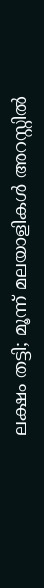ലക്ഷം തട്ടി; മൂന്ന് മലയാളികൾ അറസ്റ്റിൽ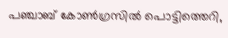പഞ്ചാബ് കോണ്‍ഗ്രസില്‍ പൊട്ടിത്തെറി,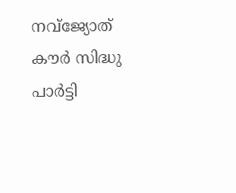നവ്ജ്യോത് കൗര്‍ സിദ്ധു പാര്‍ട്ടി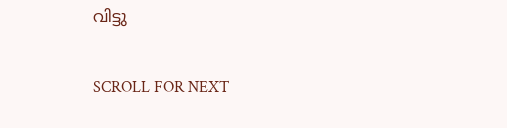വിട്ടു

SCROLL FOR NEXT